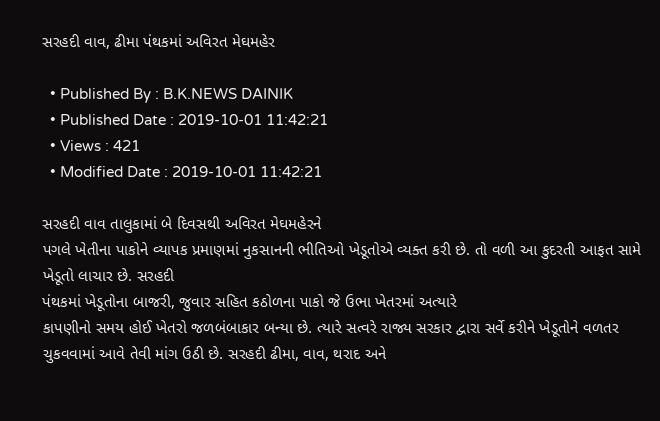સરહદી વાવ, ઢીમા પંથકમાં અવિરત મેઘમહેર

  • Published By : B.K.NEWS DAINIK
  • Published Date : 2019-10-01 11:42:21
  • Views : 421
  • Modified Date : 2019-10-01 11:42:21

સરહદી વાવ તાલુકામાં બે દિવસથી અવિરત મેઘમહેરને
પગલે ખેતીના પાકોને વ્યાપક પ્રમાણમાં નુકસાનની ભીતિઓ ખેડૂતોએ વ્યક્ત કરી છે. તો વળી આ કુદરતી આફત સામે ખેડૂતો લાચાર છે. સરહદી
પંથકમાં ખેડૂતોના બાજરી, જુવાર સહિત કઠોળના પાકો જે ઉભા ખેતરમાં અત્યારે
કાપણીનો સમય હોઈ ખેતરો જળબંબાકાર બન્યા છે. ત્યારે સત્વરે રાજ્ય સરકાર દ્વારા સર્વે કરીને ખેડૂતોને વળતર ચુકવવામાં આવે તેવી માંગ ઉઠી છે. સરહદી ઢીમા, વાવ, થરાદ અને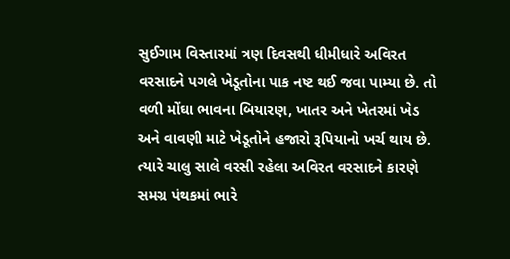સુઈગામ વિસ્તારમાં ત્રણ દિવસથી ધીમીધારે અવિરત વરસાદને પગલે ખેડૂતોના પાક નષ્ટ થઈ જવા પામ્યા છે. તો વળી મોંઘા ભાવના બિયારણ, ખાતર અને ખેતરમાં ખેડ અને વાવણી માટે ખેડૂતોને હજારો રૂપિયાનો ખર્ચ થાય છે. ત્યારે ચાલુ સાલે વરસી રહેલા અવિરત વરસાદને કારણે સમગ્ર પંથકમાં ભારે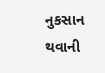નુકસાન થવાની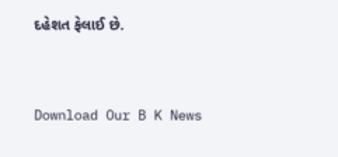દહેશત ફેલાઈ છે.


Download Our B K News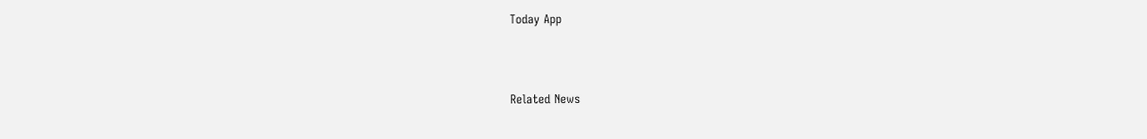Today App



Related News